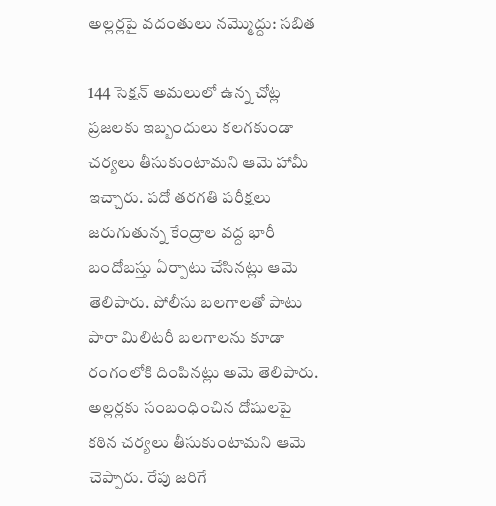అల్లర్లపై వదంతులు నమ్మొద్దు: సబిత

144 సెక్షన్ అమలులో ఉన్న చోట్ల ప్రజలకు ఇబ్బందులు కలగకుండా చర్యలు తీసుకుంటామని ఆమె హామీ ఇచ్చారు. పదో తరగతి పరీక్షలు జరుగుతున్న కేంద్రాల వద్ద భారీ బందోబస్తు ఏర్పాటు చేసినట్లు ఆమె తెలిపారు. పోలీసు బలగాలతో పాటు పారా మిలిటరీ బలగాలను కూడా రంగంలోకి దింపినట్లు అమె తెలిపారు. అల్లర్లకు సంబంధించిన దోషులపై కఠిన చర్యలు తీసుకుంటామని ఆమె చెప్పారు. రేపు జరిగే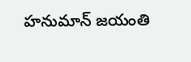హనుమాన్ జయంతి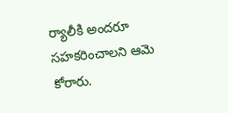ర్యాలీకి అందరూ సహకరించాలని ఆమె కోరారు.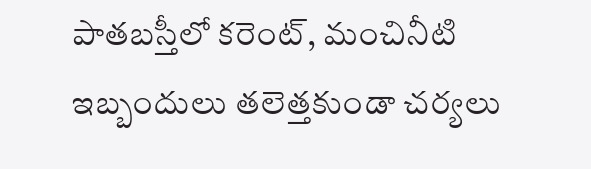పాతబస్తీలో కరెంట్, మంచినీటి ఇబ్బందులు తలెత్తకుండా చర్యలు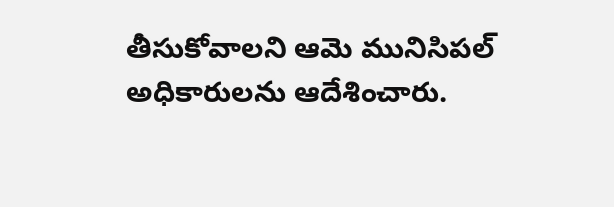తీసుకోవాలని ఆమె మునిసిపల్ అధికారులను ఆదేశించారు.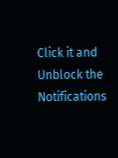Click it and Unblock the Notifications